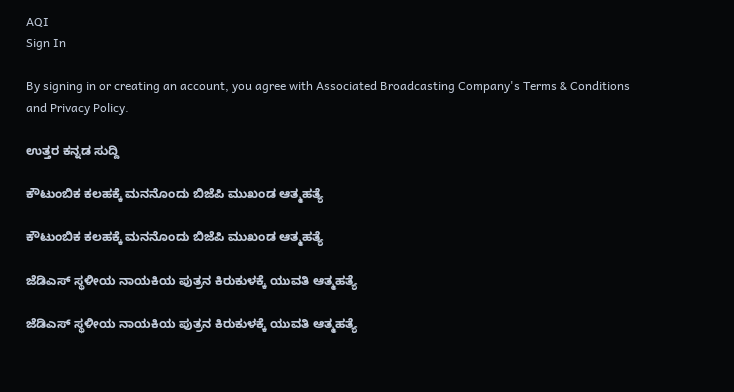AQI
Sign In

By signing in or creating an account, you agree with Associated Broadcasting Company's Terms & Conditions and Privacy Policy.

ಉತ್ತರ ಕನ್ನಡ ಸುದ್ದಿ

ಕೌಟುಂಬಿಕ ಕಲಹಕ್ಕೆ ಮನನೊಂದು ಬಿಜೆಪಿ ಮುಖಂಡ ಆತ್ಮಹತ್ಯೆ

ಕೌಟುಂಬಿಕ ಕಲಹಕ್ಕೆ ಮನನೊಂದು ಬಿಜೆಪಿ ಮುಖಂಡ ಆತ್ಮಹತ್ಯೆ

ಜೆಡಿಎಸ್‌ ಸ್ಥಳೀಯ ನಾಯಕಿಯ ಪುತ್ರನ ಕಿರುಕುಳಕ್ಕೆ ಯುವತಿ ಆತ್ಮಹತ್ಯೆ

ಜೆಡಿಎಸ್‌ ಸ್ಥಳೀಯ ನಾಯಕಿಯ ಪುತ್ರನ ಕಿರುಕುಳಕ್ಕೆ ಯುವತಿ ಆತ್ಮಹತ್ಯೆ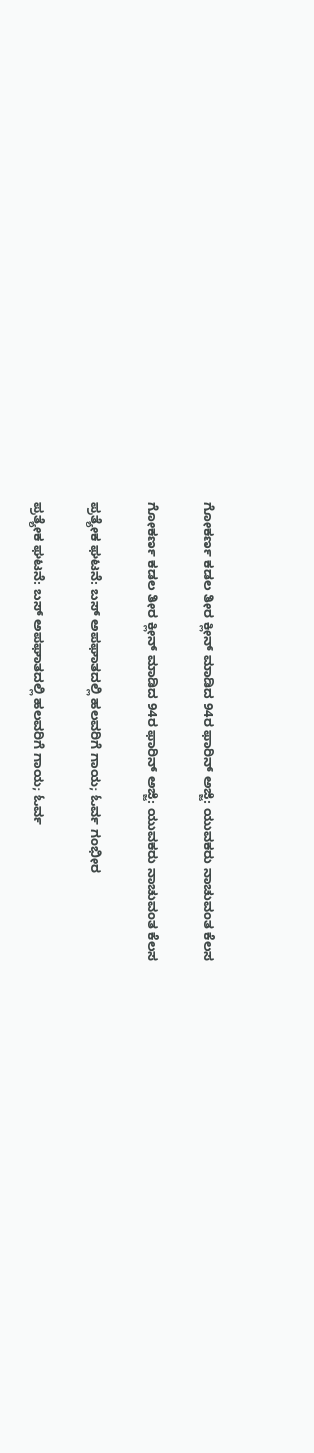ಗೋಕರ್ಣ ಕಡಲ ತೀರ ಕ್ಲೀನ್ ಮಾಡಿದ 94ರ ಫಾರಿನ್ ಅಜ್ಜಿ: ಯುವಕರು ನಾಚುವಂತ ಕೆಲಸ

ಗೋಕರ್ಣ ಕಡಲ ತೀರ ಕ್ಲೀನ್ ಮಾಡಿದ 94ರ ಫಾರಿನ್ ಅಜ್ಜಿ: ಯುವಕರು ನಾಚುವಂತ ಕೆಲಸ

ಪ್ರತ್ಯೇಕ ಘಟನೆ: ಬಸ್ ಅಪಘಾತದಲ್ಲಿ ಹಲವರಿಗೆ ಗಾಯ; ಓರ್ವ ಗಂಭೀರ

ಪ್ರತ್ಯೇಕ ಘಟನೆ: ಬಸ್ ಅಪಘಾತದಲ್ಲಿ ಹಲವರಿಗೆ ಗಾಯ; ಓರ್ವ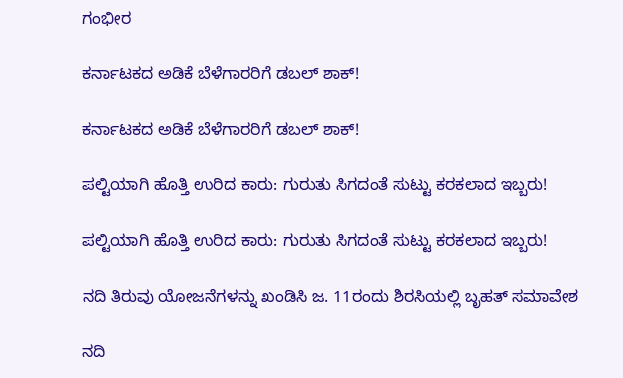ಗಂಭೀರ

ಕರ್ನಾಟಕದ ಅಡಿಕೆ ಬೆಳೆಗಾರರಿಗೆ ಡಬಲ್ ಶಾಕ್!

ಕರ್ನಾಟಕದ ಅಡಿಕೆ ಬೆಳೆಗಾರರಿಗೆ ಡಬಲ್ ಶಾಕ್!

ಪಲ್ಟಿಯಾಗಿ ಹೊತ್ತಿ ಉರಿದ ಕಾರು: ಗುರುತು ಸಿಗದಂತೆ ಸುಟ್ಟು ಕರಕಲಾದ ಇಬ್ಬರು!

ಪಲ್ಟಿಯಾಗಿ ಹೊತ್ತಿ ಉರಿದ ಕಾರು: ಗುರುತು ಸಿಗದಂತೆ ಸುಟ್ಟು ಕರಕಲಾದ ಇಬ್ಬರು!

ನದಿ ತಿರುವು ಯೋಜನೆಗಳನ್ನು ಖಂಡಿಸಿ ಜ. 11ರಂದು ಶಿರಸಿಯಲ್ಲಿ ಬೃಹತ್ ಸಮಾವೇಶ

ನದಿ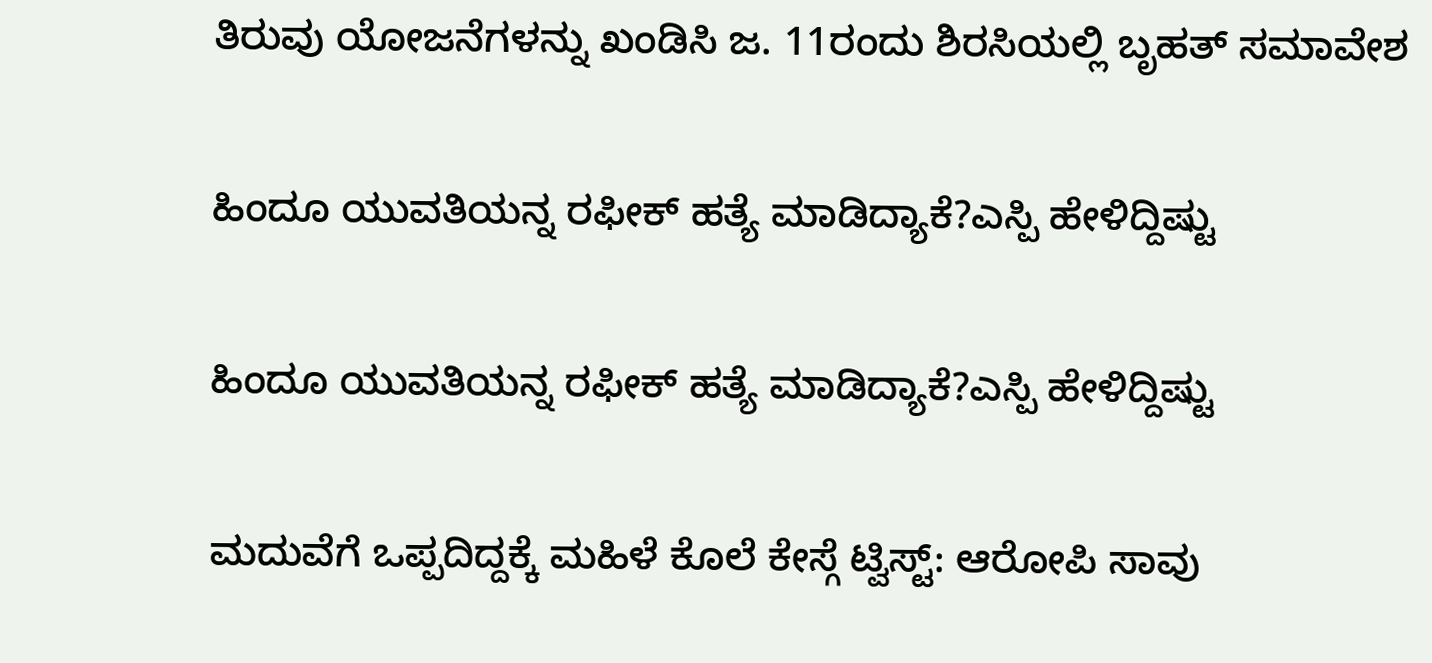ತಿರುವು ಯೋಜನೆಗಳನ್ನು ಖಂಡಿಸಿ ಜ. 11ರಂದು ಶಿರಸಿಯಲ್ಲಿ ಬೃಹತ್ ಸಮಾವೇಶ

ಹಿಂದೂ ಯುವತಿಯನ್ನ ರಫೀಕ್ ಹತ್ಯೆ ಮಾಡಿದ್ಯಾಕೆ?ಎಸ್ಪಿ ಹೇಳಿದ್ದಿಷ್ಟು

ಹಿಂದೂ ಯುವತಿಯನ್ನ ರಫೀಕ್ ಹತ್ಯೆ ಮಾಡಿದ್ಯಾಕೆ?ಎಸ್ಪಿ ಹೇಳಿದ್ದಿಷ್ಟು

ಮದುವೆಗೆ ಒಪ್ಪದಿದ್ದಕ್ಕೆ ಮಹಿಳೆ ಕೊಲೆ ಕೇಸ್ಗೆ ಟ್ವಿಸ್ಟ್: ಆರೋಪಿ ಸಾವು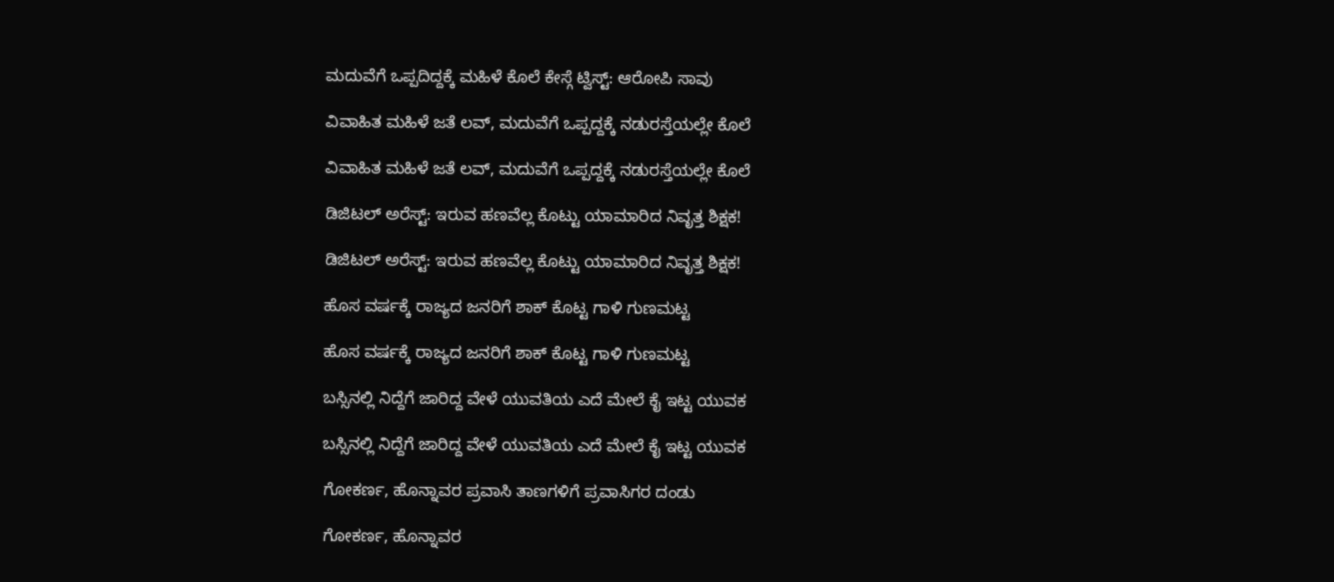ಮದುವೆಗೆ ಒಪ್ಪದಿದ್ದಕ್ಕೆ ಮಹಿಳೆ ಕೊಲೆ ಕೇಸ್ಗೆ ಟ್ವಿಸ್ಟ್: ಆರೋಪಿ ಸಾವು

ವಿವಾಹಿತ ಮಹಿಳೆ ಜತೆ ಲವ್, ಮದುವೆಗೆ ಒಪ್ಪದ್ದಕ್ಕೆ ನಡುರಸ್ತೆಯಲ್ಲೇ ಕೊಲೆ

ವಿವಾಹಿತ ಮಹಿಳೆ ಜತೆ ಲವ್, ಮದುವೆಗೆ ಒಪ್ಪದ್ದಕ್ಕೆ ನಡುರಸ್ತೆಯಲ್ಲೇ ಕೊಲೆ

ಡಿಜಿಟಲ್ ಅರೆಸ್ಟ್: ಇರುವ ಹಣವೆಲ್ಲ ಕೊಟ್ಟು ಯಾಮಾರಿದ ನಿವೃತ್ತ ಶಿಕ್ಷಕ!

ಡಿಜಿಟಲ್ ಅರೆಸ್ಟ್: ಇರುವ ಹಣವೆಲ್ಲ ಕೊಟ್ಟು ಯಾಮಾರಿದ ನಿವೃತ್ತ ಶಿಕ್ಷಕ!

ಹೊಸ ವರ್ಷಕ್ಕೆ ರಾಜ್ಯದ ಜನರಿಗೆ ಶಾಕ್ ಕೊಟ್ಟ ಗಾಳಿ ಗುಣಮಟ್ಟ

ಹೊಸ ವರ್ಷಕ್ಕೆ ರಾಜ್ಯದ ಜನರಿಗೆ ಶಾಕ್ ಕೊಟ್ಟ ಗಾಳಿ ಗುಣಮಟ್ಟ

ಬಸ್ಸಿನಲ್ಲಿ ನಿದ್ದೆಗೆ ಜಾರಿದ್ದ ವೇಳೆ ಯುವತಿಯ ಎದೆ ಮೇಲೆ ಕೈ ಇಟ್ಟ ಯುವಕ

ಬಸ್ಸಿನಲ್ಲಿ ನಿದ್ದೆಗೆ ಜಾರಿದ್ದ ವೇಳೆ ಯುವತಿಯ ಎದೆ ಮೇಲೆ ಕೈ ಇಟ್ಟ ಯುವಕ

ಗೋಕರ್ಣ, ಹೊನ್ನಾವರ ಪ್ರವಾಸಿ ತಾಣಗಳಿಗೆ ಪ್ರವಾಸಿಗರ ದಂಡು

ಗೋಕರ್ಣ, ಹೊನ್ನಾವರ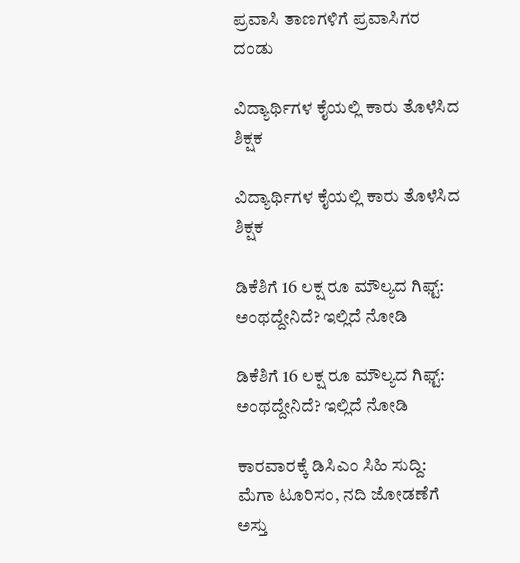ಪ್ರವಾಸಿ ತಾಣಗಳಿಗೆ ಪ್ರವಾಸಿಗರ ದಂಡು

ವಿದ್ಯಾರ್ಥಿಗಳ ಕೈಯಲ್ಲಿ ಕಾರು ತೊಳೆಸಿದ ಶಿಕ್ಷಕ

ವಿದ್ಯಾರ್ಥಿಗಳ ಕೈಯಲ್ಲಿ ಕಾರು ತೊಳೆಸಿದ ಶಿಕ್ಷಕ

ಡಿಕೆಶಿಗೆ 16 ಲಕ್ಷ ರೂ ಮೌಲ್ಯದ ಗಿಫ್ಟ್: ಅಂಥದ್ದೇನಿದೆ? ಇಲ್ಲಿದೆ ನೋಡಿ

ಡಿಕೆಶಿಗೆ 16 ಲಕ್ಷ ರೂ ಮೌಲ್ಯದ ಗಿಫ್ಟ್: ಅಂಥದ್ದೇನಿದೆ? ಇಲ್ಲಿದೆ ನೋಡಿ

ಕಾರವಾರಕ್ಕೆ ಡಿಸಿಎಂ ಸಿಹಿ ಸುದ್ದಿ: ಮೆಗಾ ಟೂರಿಸಂ, ನದಿ ಜೋಡಣೆಗೆ ಅಸ್ತು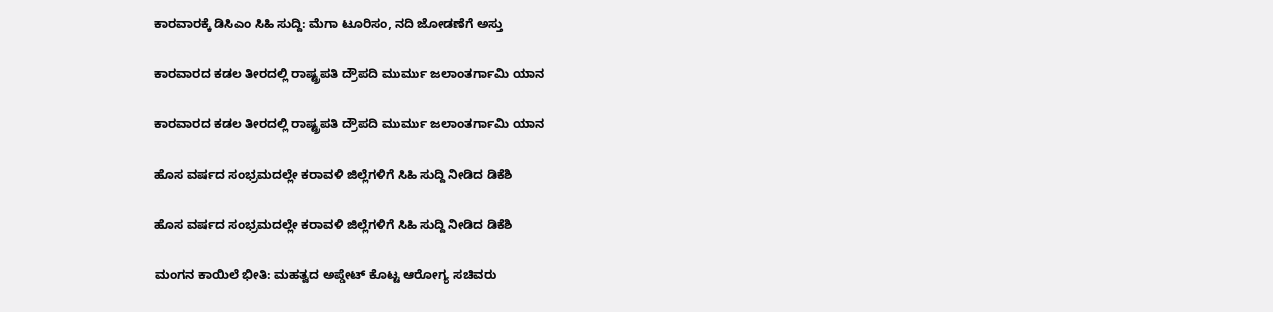ಕಾರವಾರಕ್ಕೆ ಡಿಸಿಎಂ ಸಿಹಿ ಸುದ್ದಿ: ಮೆಗಾ ಟೂರಿಸಂ, ನದಿ ಜೋಡಣೆಗೆ ಅಸ್ತು

ಕಾರವಾರದ ಕಡಲ ತೀರದಲ್ಲಿ ರಾಷ್ಟ್ರಪತಿ ದ್ರೌಪದಿ ಮುರ್ಮು ಜಲಾಂತರ್ಗಾಮಿ ಯಾನ

ಕಾರವಾರದ ಕಡಲ ತೀರದಲ್ಲಿ ರಾಷ್ಟ್ರಪತಿ ದ್ರೌಪದಿ ಮುರ್ಮು ಜಲಾಂತರ್ಗಾಮಿ ಯಾನ

ಹೊಸ ವರ್ಷದ ಸಂಭ್ರಮದಲ್ಲೇ ಕರಾವಳಿ ಜಿಲ್ಲೆಗಳಿಗೆ ಸಿಹಿ ಸುದ್ದಿ ನೀಡಿದ ಡಿಕೆಶಿ

ಹೊಸ ವರ್ಷದ ಸಂಭ್ರಮದಲ್ಲೇ ಕರಾವಳಿ ಜಿಲ್ಲೆಗಳಿಗೆ ಸಿಹಿ ಸುದ್ದಿ ನೀಡಿದ ಡಿಕೆಶಿ

ಮಂಗನ ಕಾಯಿಲೆ ಭೀತಿ: ಮಹತ್ವದ ಅಪ್ಡೇಟ್ ಕೊಟ್ಟ ಆರೋಗ್ಯ ಸಚಿವರು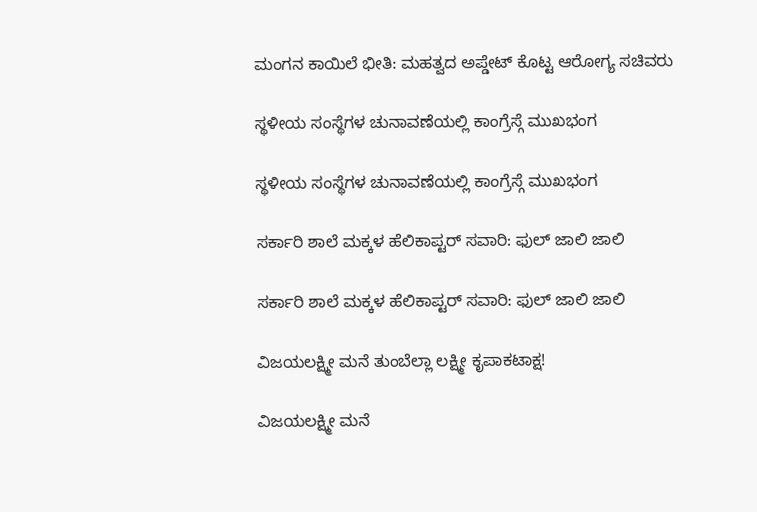ಮಂಗನ ಕಾಯಿಲೆ ಭೀತಿ: ಮಹತ್ವದ ಅಪ್ಡೇಟ್ ಕೊಟ್ಟ ಆರೋಗ್ಯ ಸಚಿವರು

ಸ್ಥಳೀಯ ಸಂಸ್ಥೆಗಳ ಚುನಾವಣೆಯಲ್ಲಿ ಕಾಂಗ್ರೆಸ್ಗೆ ಮುಖಭಂಗ

ಸ್ಥಳೀಯ ಸಂಸ್ಥೆಗಳ ಚುನಾವಣೆಯಲ್ಲಿ ಕಾಂಗ್ರೆಸ್ಗೆ ಮುಖಭಂಗ

ಸರ್ಕಾರಿ ಶಾಲೆ ಮಕ್ಕಳ ಹೆಲಿಕಾಪ್ಟರ್ ಸವಾರಿ: ಫುಲ್ ಜಾಲಿ ಜಾಲಿ

ಸರ್ಕಾರಿ ಶಾಲೆ ಮಕ್ಕಳ ಹೆಲಿಕಾಪ್ಟರ್ ಸವಾರಿ: ಫುಲ್ ಜಾಲಿ ಜಾಲಿ

ವಿಜಯಲಕ್ಷ್ಮೀ ಮನೆ ತುಂಬೆಲ್ಲಾ ಲಕ್ಷ್ಮೀ ಕೃಪಾಕಟಾಕ್ಷ!

ವಿಜಯಲಕ್ಷ್ಮೀ ಮನೆ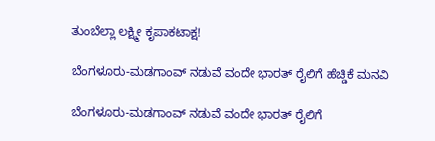ತುಂಬೆಲ್ಲಾ ಲಕ್ಷ್ಮೀ ಕೃಪಾಕಟಾಕ್ಷ!

ಬೆಂಗಳೂರು-ಮಡಗಾಂವ್‌ ನಡುವೆ ವಂದೇ ಭಾರತ್ ರೈಲಿಗೆ ಹೆಚ್ಡಿಕೆ ಮನವಿ

ಬೆಂಗಳೂರು-ಮಡಗಾಂವ್‌ ನಡುವೆ ವಂದೇ ಭಾರತ್ ರೈಲಿಗೆ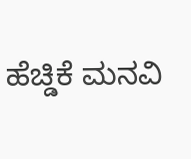ಹೆಚ್ಡಿಕೆ ಮನವಿ